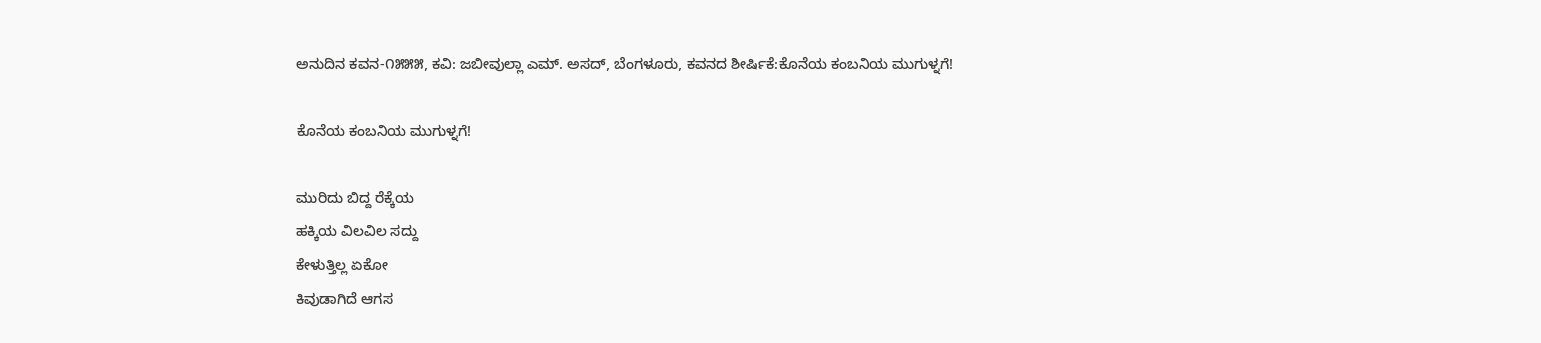ಅನುದಿನ ಕವನ-೧೫೫೫, ಕವಿ: ಜಬೀವುಲ್ಲಾ ಎಮ್. ಅಸದ್, ಬೆಂಗಳೂರು, ಕವನದ ಶೀರ್ಷಿಕೆ:ಕೊನೆಯ ಕಂಬನಿಯ ಮುಗುಳ್ನಗೆ!

ಕೊನೆಯ ಕಂಬನಿಯ ಮುಗುಳ್ನಗೆ!

ಮುರಿದು ಬಿದ್ದ ರೆಕ್ಕೆಯ
ಹಕ್ಕಿಯ ವಿಲವಿಲ ಸದ್ದು
ಕೇಳುತ್ತಿಲ್ಲ ಏಕೋ
ಕಿವುಡಾಗಿದೆ ಆಗಸ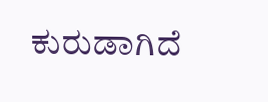ಕುರುಡಾಗಿದೆ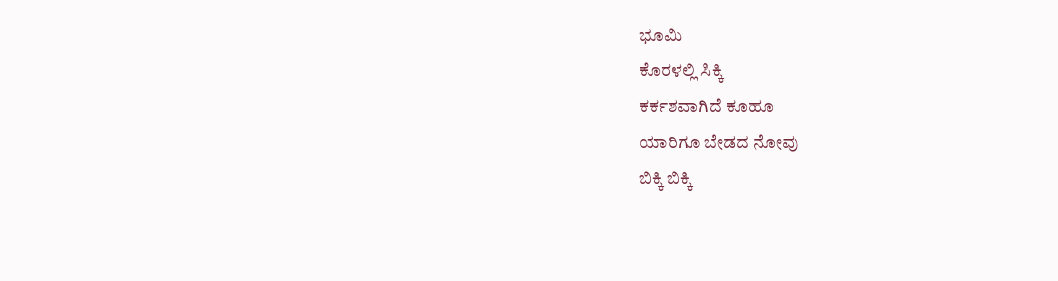ಭೂಮಿ
ಕೊರಳಲ್ಲಿ ಸಿಕ್ಕಿ
ಕರ್ಕಶವಾಗಿದೆ ಕೂಹೂ
ಯಾರಿಗೂ ಬೇಡದ ನೋವು
ಬಿಕ್ಕಿ ಬಿಕ್ಕಿ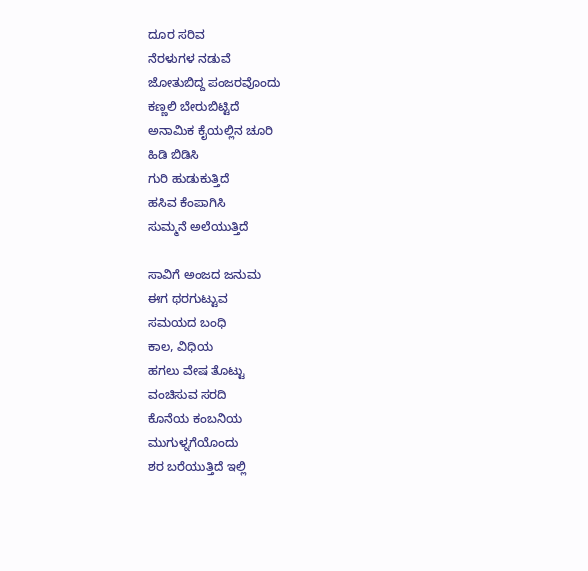ದೂರ ಸರಿವ
ನೆರಳುಗಳ ನಡುವೆ
ಜೋತುಬಿದ್ದ ಪಂಜರವೊಂದು
ಕಣ್ಣಲಿ ಬೇರುಬಿಟ್ಟಿದೆ
ಅನಾಮಿಕ ಕೈಯಲ್ಲಿನ ಚೂರಿ
ಹಿಡಿ ಬಿಡಿಸಿ
ಗುರಿ ಹುಡುಕುತ್ತಿದೆ
ಹಸಿವ ಕೆಂಪಾಗಿಸಿ
ಸುಮ್ಮನೆ ಅಲೆಯುತ್ತಿದೆ

ಸಾವಿಗೆ ಅಂಜದ ಜನುಮ
ಈಗ ಥರಗುಟ್ಟುವ
ಸಮಯದ ಬಂಧಿ
ಕಾಲ, ವಿಧಿಯ
ಹಗಲು ವೇಷ ತೊಟ್ಟು
ವಂಚಿಸುವ ಸರದಿ
ಕೊನೆಯ ಕಂಬನಿಯ
ಮುಗುಳ್ನಗೆಯೊಂದು
ಶರ ಬರೆಯುತ್ತಿದೆ ಇಲ್ಲಿ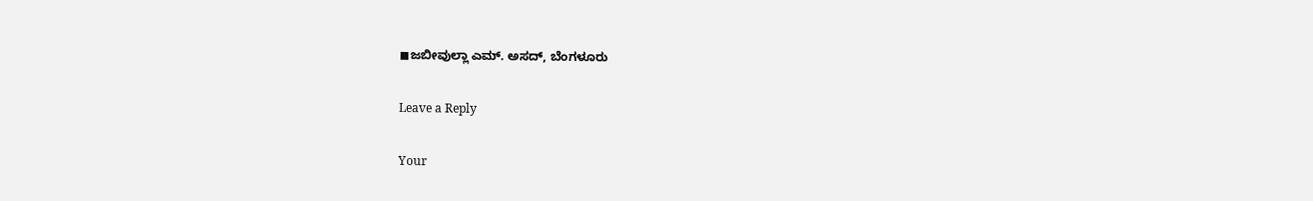◼ಜಬೀವುಲ್ಲಾ ಎಮ್. ಅಸದ್, ಬೆಂಗಳೂರು

Leave a Reply

Your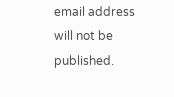email address will not be published.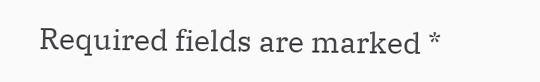Required fields are marked *